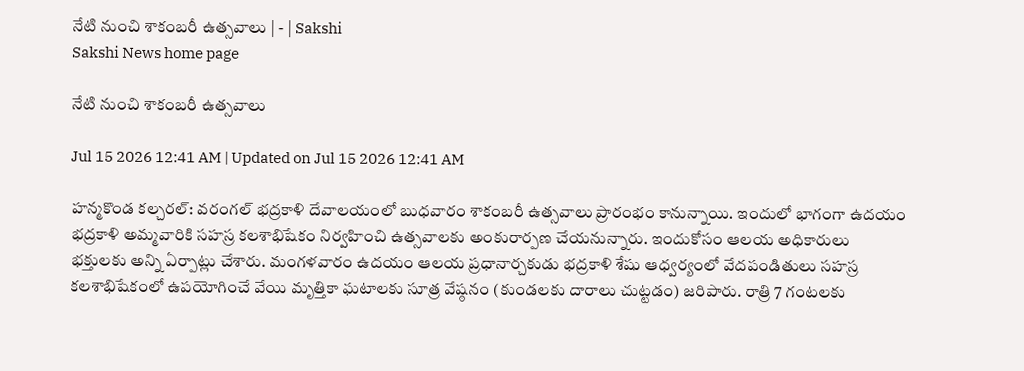నేటి నుంచి శాకంబరీ ఉత్సవాలు | - | Sakshi
Sakshi News home page

నేటి నుంచి శాకంబరీ ఉత్సవాలు

Jul 15 2026 12:41 AM | Updated on Jul 15 2026 12:41 AM

హన్మకొండ కల్చరల్‌: వరంగల్‌ భద్రకాళి దేవాలయంలో బుధవారం శాకంబరీ ఉత్సవాలు ప్రారంభం కానున్నాయి. ఇందులో భాగంగా ఉదయం భద్రకాళి అమ్మవారికి సహస్ర కలశాభిషేకం నిర్వహించి ఉత్సవాలకు అంకురార్పణ చేయనున్నారు. ఇందుకోసం ఆలయ అధికారులు భక్తులకు అన్ని ఏర్పాట్లు చేశారు. మంగళవారం ఉదయం ఆలయ ప్రధానార్చకుడు భద్రకాళి శేషు ఆధ్వర్యంలో వేదపండితులు సహస్ర కలశాభిషేకంలో ఉపయోగించే వేయి మృత్తికా ఘటాలకు సూత్ర వేష్ఠనం (కుండలకు దారాలు చుట్టడం) జరిపారు. రాత్రి 7 గంటలకు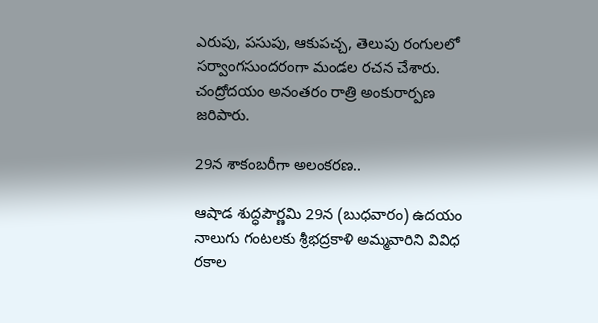ఎరుపు, పసుపు, ఆకుపచ్చ, తెలుపు రంగులలో సర్వాంగసుందరంగా మండల రచన చేశారు. చంద్రోదయం అనంతరం రాత్రి అంకురార్పణ జరిపారు.

29న శాకంబరీగా అలంకరణ..

ఆషాడ శుద్ధపౌర్ణమి 29న (బుధవారం) ఉదయం నాలుగు గంటలకు శ్రీభద్రకాళి అమ్మవారిని వివిధ రకాల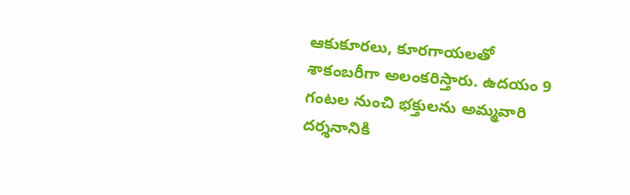ఆకుకూరలు, కూరగాయలతో శాకంబరీగా అలంకరిస్తారు. ఉదయం 9 గంటల నుంచి భక్తులను అమ్మవారి దర్శనానికి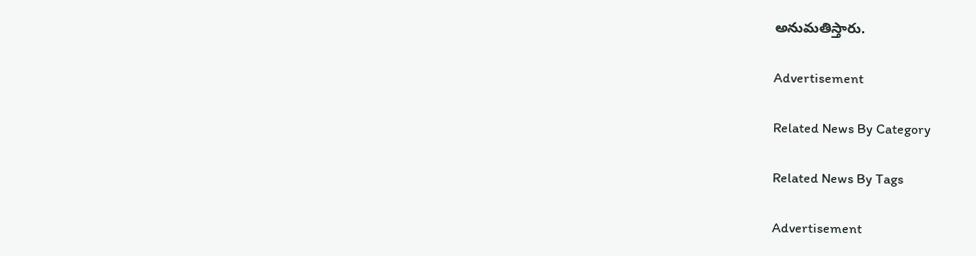అనుమతిస్తారు.

Advertisement

Related News By Category

Related News By Tags

Advertisement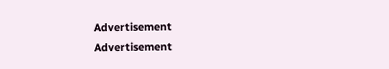Advertisement
Advertisement